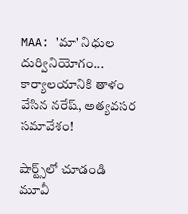MAA: 'మా' నిధుల దుర్వినియోగం... కార్యాలయానికి తాళం వేసిన నరేష్, అత్యవసర సమావేశం!

షార్ట్స్‌లో చూడండి
మూవీ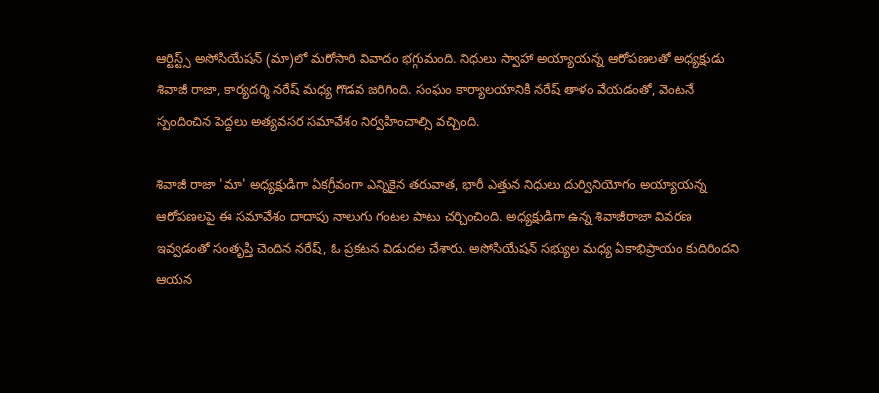ఆర్టిస్ట్స్ అసోసియేషన్ (మా)లో మరోసారి వివాదం భగ్గుమంది. నిధులు స్వాహా అయ్యాయన్న ఆరోపణలతో అధ్యక్షుడు శివాజీ రాజా, కార్యదర్శి నరేష్ మధ్య గొడవ జరిగింది. సంఘం కార్యాలయానికి నరేష్ తాళం వేయడంతో, వెంటనే స్పందించిన పెద్దలు అత్యవసర సమావేశం నిర్వహించాల్సి వచ్చింది.

శివాజీ రాజా 'మా' అధ్యక్షుడిగా ఏకగ్రీవంగా ఎన్నికైన తరువాత, భారీ ఎత్తున నిధులు దుర్వినియోగం అయ్యాయన్న ఆరోపణలపై ఈ సమావేశం దాదాపు నాలుగు గంటల పాటు చర్చించింది. అధ్యక్షుడిగా ఉన్న శివాజీరాజా వివరణ ఇవ్వడంతో సంతృప్తి చెందిన నరేష్, ఓ ప్రకటన విడుదల చేశారు. అసోసియేషన్ సభ్యుల మధ్య ఏకాభిప్రాయం కుదిరిందని ఆయన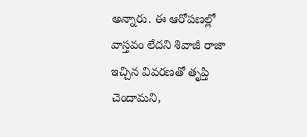అన్నారు. ఈ ఆరోపణల్లో వాస్తవం లేదని శివాజీ రాజా ఇచ్చిన వివరణతో తృప్తి చెందామని,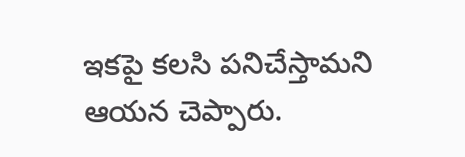ఇకపై కలసి పనిచేస్తామని ఆయన చెప్పారు.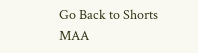Go Back to Shorts
MAA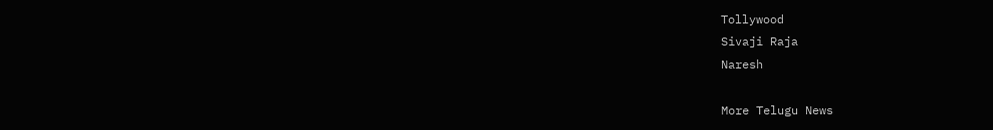Tollywood
Sivaji Raja
Naresh

More Telugu News